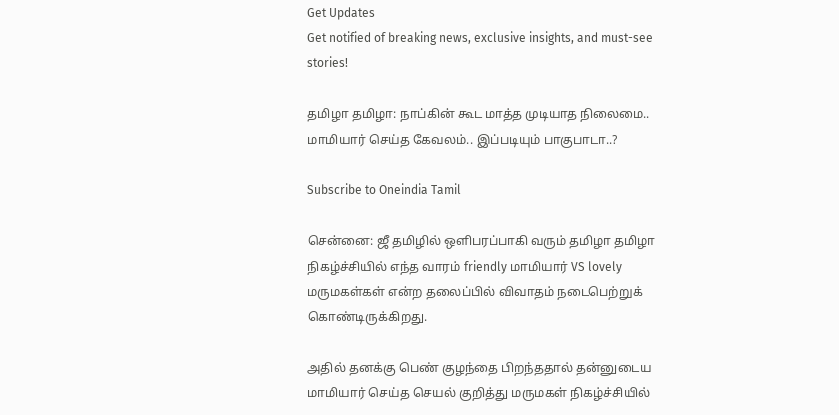Get Updates
Get notified of breaking news, exclusive insights, and must-see stories!

தமிழா தமிழா: நாப்கின் கூட மாத்த முடியாத நிலைமை.. மாமியார் செய்த கேவலம்.. இப்படியும் பாகுபாடா..?

Subscribe to Oneindia Tamil

சென்னை: ஜீ தமிழில் ஒளிபரப்பாகி வரும் தமிழா தமிழா நிகழ்ச்சியில் எந்த வாரம் friendly மாமியார் VS lovely மருமகள்கள் என்ற தலைப்பில் விவாதம் நடைபெற்றுக் கொண்டிருக்கிறது.

அதில் தனக்கு பெண் குழந்தை பிறந்ததால் தன்னுடைய மாமியார் செய்த செயல் குறித்து மருமகள் நிகழ்ச்சியில்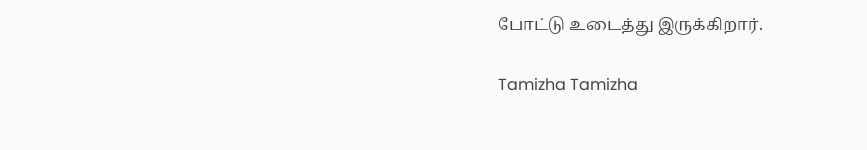போட்டு உடைத்து இருக்கிறார்.

Tamizha Tamizha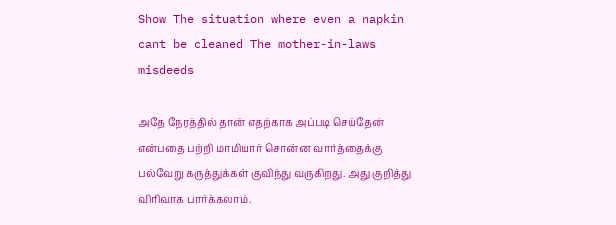Show The situation where even a napkin cant be cleaned The mother-in-laws misdeeds

அதே நேரத்தில் தான் எதற்காக அப்படி செய்தேன் என்பதை பற்றி மாமியார் சொன்ன வார்த்தைக்கு பல்வேறு கருத்துக்கள் குவிந்து வருகிறது. அது குறித்து விரிவாக பார்க்கலாம்.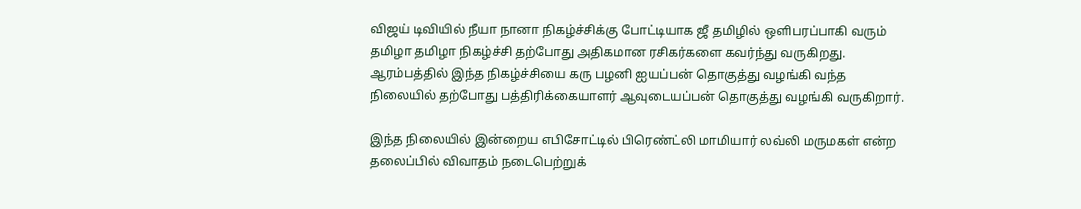விஜய் டிவியில் நீயா நானா நிகழ்ச்சிக்கு போட்டியாக ஜீ தமிழில் ஒளிபரப்பாகி வரும் தமிழா தமிழா நிகழ்ச்சி தற்போது அதிகமான ரசிகர்களை கவர்ந்து வருகிறது. ஆரம்பத்தில் இந்த நிகழ்ச்சியை கரு பழனி ஐயப்பன் தொகுத்து வழங்கி வந்த நிலையில் தற்போது பத்திரிக்கையாளர் ஆவுடையப்பன் தொகுத்து வழங்கி வருகிறார்.

இந்த நிலையில் இன்றைய எபிசோட்டில் பிரெண்ட்லி மாமியார் லவ்லி மருமகள் என்ற தலைப்பில் விவாதம் நடைபெற்றுக்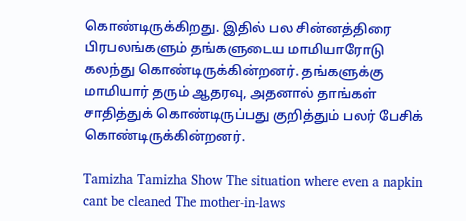கொண்டிருக்கிறது. இதில் பல சின்னத்திரை பிரபலங்களும் தங்களுடைய மாமியாரோடு கலந்து கொண்டிருக்கின்றனர். தங்களுக்கு மாமியார் தரும் ஆதரவு, அதனால் தாங்கள் சாதித்துக் கொண்டிருப்பது குறித்தும் பலர் பேசிக் கொண்டிருக்கின்றனர்.

Tamizha Tamizha Show The situation where even a napkin cant be cleaned The mother-in-laws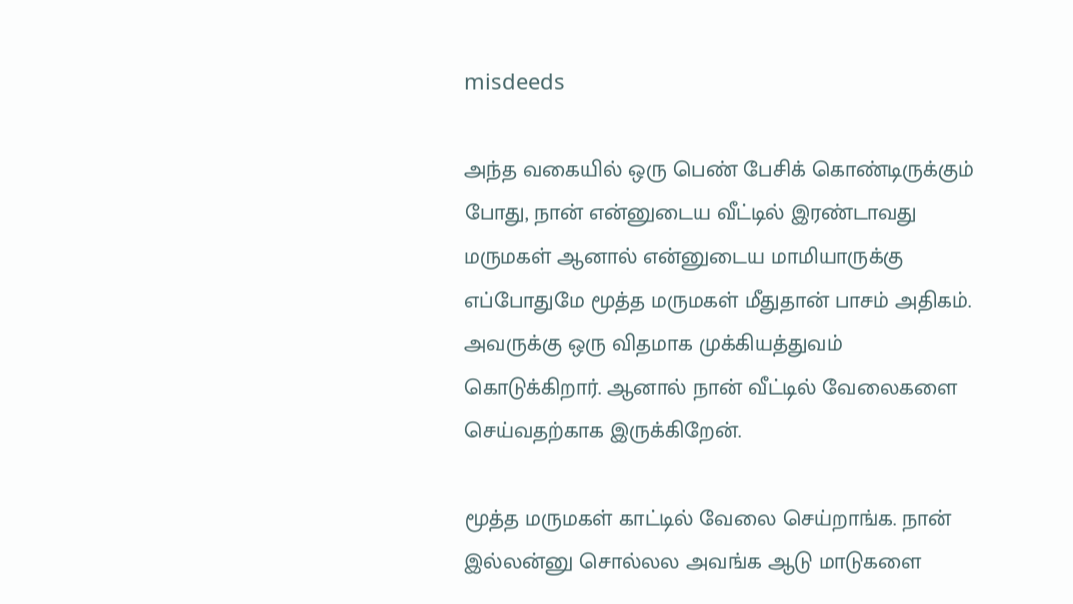misdeeds

அந்த வகையில் ஒரு பெண் பேசிக் கொண்டிருக்கும் போது, நான் என்னுடைய வீட்டில் இரண்டாவது மருமகள் ஆனால் என்னுடைய மாமியாருக்கு எப்போதுமே மூத்த மருமகள் மீதுதான் பாசம் அதிகம். அவருக்கு ஒரு விதமாக முக்கியத்துவம் கொடுக்கிறார். ஆனால் நான் வீட்டில் வேலைகளை செய்வதற்காக இருக்கிறேன்.

மூத்த மருமகள் காட்டில் வேலை செய்றாங்க. நான் இல்லன்னு சொல்லல அவங்க ஆடு மாடுகளை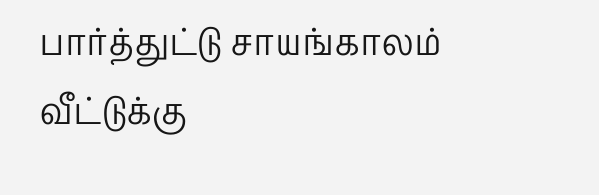பார்த்துட்டு சாயங்காலம் வீட்டுக்கு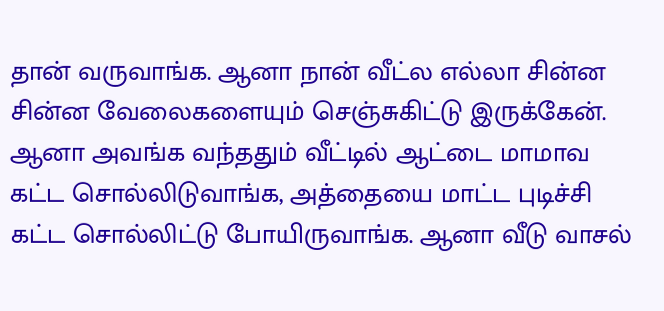தான் வருவாங்க. ஆனா நான் வீட்ல எல்லா சின்ன சின்ன வேலைகளையும் செஞ்சுகிட்டு இருக்கேன். ஆனா அவங்க வந்ததும் வீட்டில் ஆட்டை மாமாவ கட்ட சொல்லிடுவாங்க, அத்தையை மாட்ட புடிச்சி கட்ட சொல்லிட்டு போயிருவாங்க. ஆனா வீடு வாசல்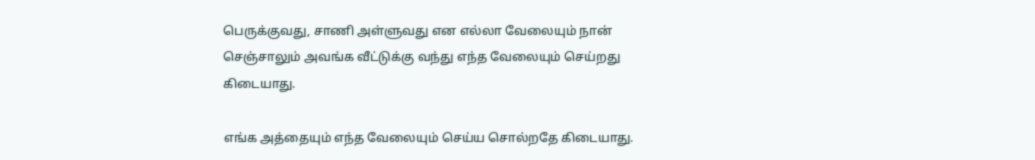பெருக்குவது, சாணி அள்ளுவது என எல்லா வேலையும் நான் செஞ்சாலும் அவங்க வீட்டுக்கு வந்து எந்த வேலையும் செய்றது கிடையாது.

எங்க அத்தையும் எந்த வேலையும் செய்ய சொல்றதே கிடையாது.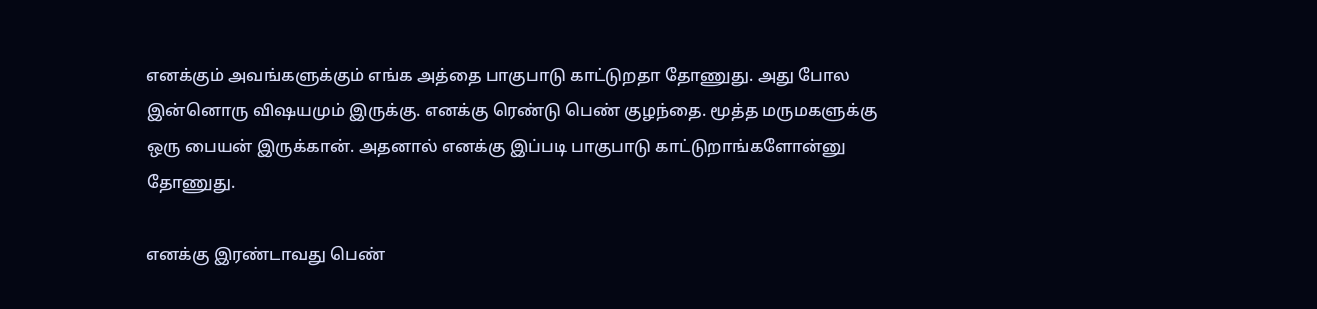எனக்கும் அவங்களுக்கும் எங்க அத்தை பாகுபாடு காட்டுறதா தோணுது. அது போல இன்னொரு விஷயமும் இருக்கு. எனக்கு ரெண்டு பெண் குழந்தை. மூத்த மருமகளுக்கு ஒரு பையன் இருக்கான். அதனால் எனக்கு இப்படி பாகுபாடு காட்டுறாங்களோன்னு தோணுது.

எனக்கு இரண்டாவது பெண்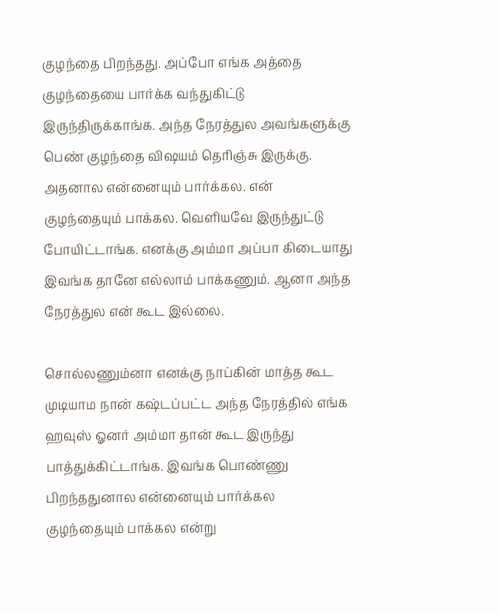குழந்தை பிறந்தது. அப்போ எங்க அத்தை குழந்தையை பார்க்க வந்துகிட்டு இருந்திருக்காங்க. அந்த நேரத்துல அவங்களுக்கு பெண் குழந்தை விஷயம் தெரிஞ்சு இருக்கு. அதனால என்னையும் பார்க்கல. என் குழந்தையும் பாக்கல. வெளியவே இருந்துட்டு போயிட்டாங்க. எனக்கு அம்மா அப்பா கிடையாது இவங்க தானே எல்லாம் பாக்கணும். ஆனா அந்த நேரத்துல என் கூட இல்லை.

சொல்லணும்னா எனக்கு நாப்கின் மாத்த கூட முடியாம நான் கஷ்டப்பட்ட அந்த நேரத்தில் எங்க ஹவுஸ் ஓனர் அம்மா தான் கூட இருந்து பாத்துக்கிட்டாங்க. இவங்க பொண்ணு பிறந்ததுனால என்னையும் பார்க்கல குழந்தையும் பாக்கல என்று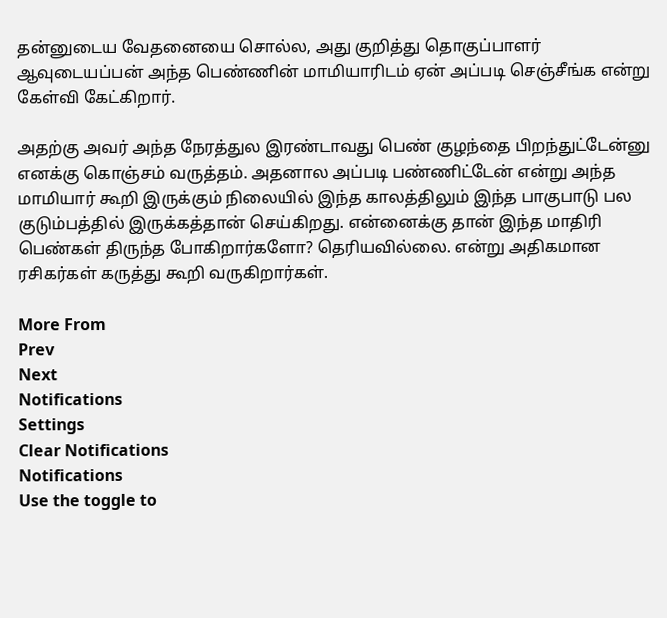தன்னுடைய வேதனையை சொல்ல, அது குறித்து தொகுப்பாளர் ஆவுடையப்பன் அந்த பெண்ணின் மாமியாரிடம் ஏன் அப்படி செஞ்சீங்க என்று கேள்வி கேட்கிறார்.

அதற்கு அவர் அந்த நேரத்துல இரண்டாவது பெண் குழந்தை பிறந்துட்டேன்னு எனக்கு கொஞ்சம் வருத்தம். அதனால அப்படி பண்ணிட்டேன் என்று அந்த மாமியார் கூறி இருக்கும் நிலையில் இந்த காலத்திலும் இந்த பாகுபாடு பல குடும்பத்தில் இருக்கத்தான் செய்கிறது. என்னைக்கு தான் இந்த மாதிரி பெண்கள் திருந்த போகிறார்களோ? தெரியவில்லை. என்று அதிகமான ரசிகர்கள் கருத்து கூறி வருகிறார்கள்.

More From
Prev
Next
Notifications
Settings
Clear Notifications
Notifications
Use the toggle to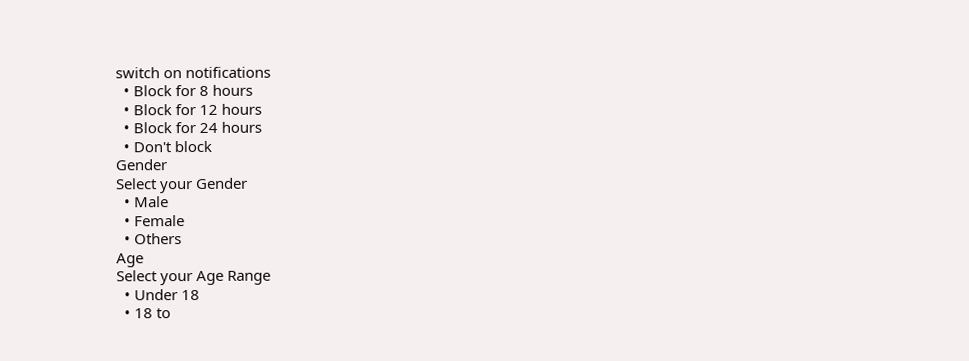switch on notifications
  • Block for 8 hours
  • Block for 12 hours
  • Block for 24 hours
  • Don't block
Gender
Select your Gender
  • Male
  • Female
  • Others
Age
Select your Age Range
  • Under 18
  • 18 to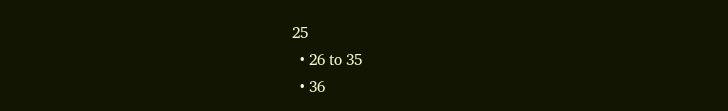25
  • 26 to 35
  • 36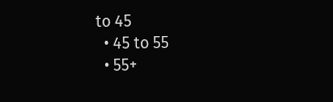to 45
  • 45 to 55
  • 55+